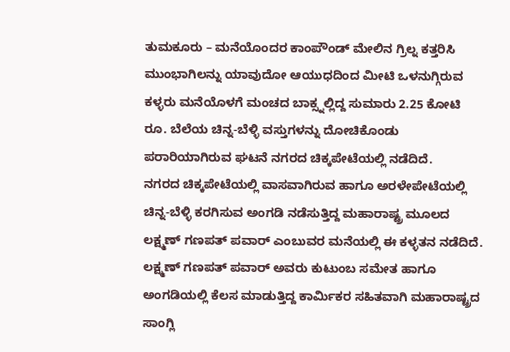ತುಮಕೂರು – ಮನೆಯೊಂದರ ಕಾಂಪೌಂಡ್ ಮೇಲಿನ ಗ್ರಿಲ್ನ ಕತ್ತರಿಸಿ ಮುಂಭಾಗಿಲನ್ನು ಯಾವುದೋ ಆಯುಧದಿಂದ ಮೀಟಿ ಒಳನುಗ್ಗಿರುವ ಕಳ್ಳರು ಮನೆಯೊಳಗೆ ಮಂಚದ ಬಾಕ್ಸ್ನಲ್ಲಿದ್ದ ಸುಮಾರು 2.25 ಕೋಟಿ ರೂ. ಬೆಲೆಯ ಚಿನ್ನ-ಬೆಳ್ಳಿ ವಸ್ತುಗಳನ್ನು ದೋಚಿಕೊಂಡು ಪರಾರಿಯಾಗಿರುವ ಘಟನೆ ನಗರದ ಚಿಕ್ಕಪೇಟೆಯಲ್ಲಿ ನಡೆದಿದೆ.
ನಗರದ ಚಿಕ್ಕಪೇಟೆಯಲ್ಲಿ ವಾಸವಾಗಿರುವ ಹಾಗೂ ಅರಳೇಪೇಟೆಯಲ್ಲಿ ಚಿನ್ನ-ಬೆಳ್ಳಿ ಕರಗಿಸುವ ಅಂಗಡಿ ನಡೆಸುತ್ತಿದ್ದ ಮಹಾರಾಷ್ಟ್ರ ಮೂಲದ ಲಕ್ಷ್ಮಣ್ ಗಣಪತ್ ಪವಾರ್ ಎಂಬುವರ ಮನೆಯಲ್ಲಿ ಈ ಕಳ್ಳತನ ನಡೆದಿದೆ.
ಲಕ್ಷ್ಮಣ್ ಗಣಪತ್ ಪವಾರ್ ಅವರು ಕುಟುಂಬ ಸಮೇತ ಹಾಗೂ ಅಂಗಡಿಯಲ್ಲಿ ಕೆಲಸ ಮಾಡುತ್ತಿದ್ದ ಕಾರ್ಮಿಕರ ಸಹಿತವಾಗಿ ಮಹಾರಾಷ್ಟ್ರದ ಸಾಂಗ್ಲಿ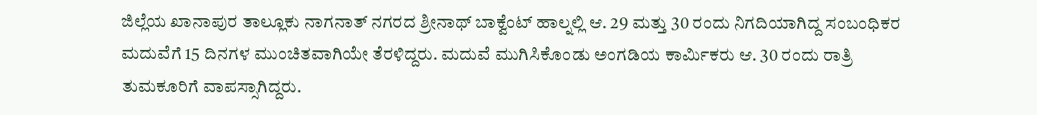ಜಿಲ್ಲೆಯ ಖಾನಾಪುರ ತಾಲ್ಲೂಕು ನಾಗನಾತ್ ನಗರದ ಶ್ರೀನಾಥ್ ಬಾಕ್ವೆಂಟ್ ಹಾಲ್ನಲ್ಲಿ ಆ. 29 ಮತ್ತು 30 ರಂದು ನಿಗದಿಯಾಗಿದ್ದ ಸಂಬಂಧಿಕರ ಮದುವೆಗೆ 15 ದಿನಗಳ ಮುಂಚಿತವಾಗಿಯೇ ತೆರಳಿದ್ದರು. ಮದುವೆ ಮುಗಿಸಿಕೊಂಡು ಅಂಗಡಿಯ ಕಾರ್ಮಿಕರು ಆ. 30 ರಂದು ರಾತ್ರಿ ತುಮಕೂರಿಗೆ ವಾಪಸ್ಸಾಗಿದ್ದರು.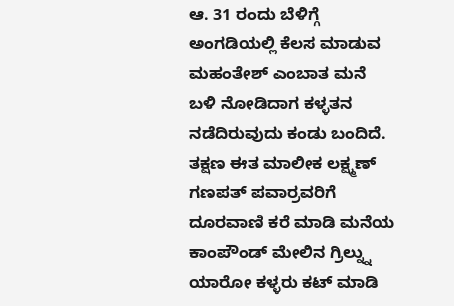ಆ. 31 ರಂದು ಬೆಳಿಗ್ಗೆ ಅಂಗಡಿಯಲ್ಲಿ ಕೆಲಸ ಮಾಡುವ ಮಹಂತೇಶ್ ಎಂಬಾತ ಮನೆ ಬಳಿ ನೋಡಿದಾಗ ಕಳ್ಳತನ ನಡೆದಿರುವುದು ಕಂಡು ಬಂದಿದೆ. ತಕ್ಷಣ ಈತ ಮಾಲೀಕ ಲಕ್ಷ್ಮಣ್ ಗಣಪತ್ ಪವಾರ್ರವರಿಗೆ ದೂರವಾಣಿ ಕರೆ ಮಾಡಿ ಮನೆಯ ಕಾಂಪೌಂಡ್ ಮೇಲಿನ ಗ್ರಿಲ್ನ್ನು ಯಾರೋ ಕಳ್ಳರು ಕಟ್ ಮಾಡಿ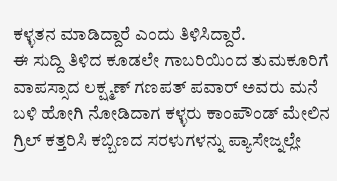ಕಳ್ಳತನ ಮಾಡಿದ್ದಾರೆ ಎಂದು ತಿಳಿಸಿದ್ದಾರೆ.
ಈ ಸುದ್ದಿ ತಿಳಿದ ಕೂಡಲೇ ಗಾಬರಿಯಿಂದ ತುಮಕೂರಿಗೆ ವಾಪಸ್ಸಾದ ಲಕ್ಷ್ಮಣ್ ಗಣಪತ್ ಪವಾರ್ ಅವರು ಮನೆ ಬಳಿ ಹೋಗಿ ನೋಡಿದಾಗ ಕಳ್ಳರು ಕಾಂಪೌಂಡ್ ಮೇಲಿನ ಗ್ರಿಲ್ ಕತ್ತರಿಸಿ ಕಬ್ಬಿಣದ ಸರಳುಗಳನ್ನು ಪ್ಯಾಸೇಜ್ನಲ್ಲೇ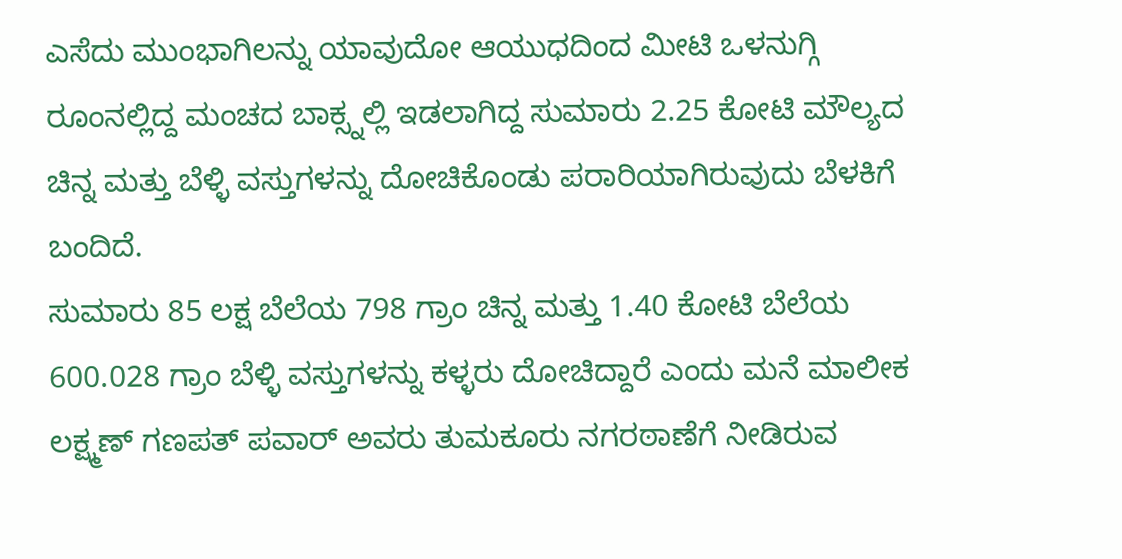ಎಸೆದು ಮುಂಭಾಗಿಲನ್ನು ಯಾವುದೋ ಆಯುಧದಿಂದ ಮೀಟಿ ಒಳನುಗ್ಗಿ ರೂಂನಲ್ಲಿದ್ದ ಮಂಚದ ಬಾಕ್ಸ್ನಲ್ಲಿ ಇಡಲಾಗಿದ್ದ ಸುಮಾರು 2.25 ಕೋಟಿ ಮೌಲ್ಯದ ಚಿನ್ನ ಮತ್ತು ಬೆಳ್ಳಿ ವಸ್ತುಗಳನ್ನು ದೋಚಿಕೊಂಡು ಪರಾರಿಯಾಗಿರುವುದು ಬೆಳಕಿಗೆ ಬಂದಿದೆ.
ಸುಮಾರು 85 ಲಕ್ಷ ಬೆಲೆಯ 798 ಗ್ರಾಂ ಚಿನ್ನ ಮತ್ತು 1.40 ಕೋಟಿ ಬೆಲೆಯ 600.028 ಗ್ರಾಂ ಬೆಳ್ಳಿ ವಸ್ತುಗಳನ್ನು ಕಳ್ಳರು ದೋಚಿದ್ದಾರೆ ಎಂದು ಮನೆ ಮಾಲೀಕ ಲಕ್ಷ್ಮಣ್ ಗಣಪತ್ ಪವಾರ್ ಅವರು ತುಮಕೂರು ನಗರಠಾಣೆಗೆ ನೀಡಿರುವ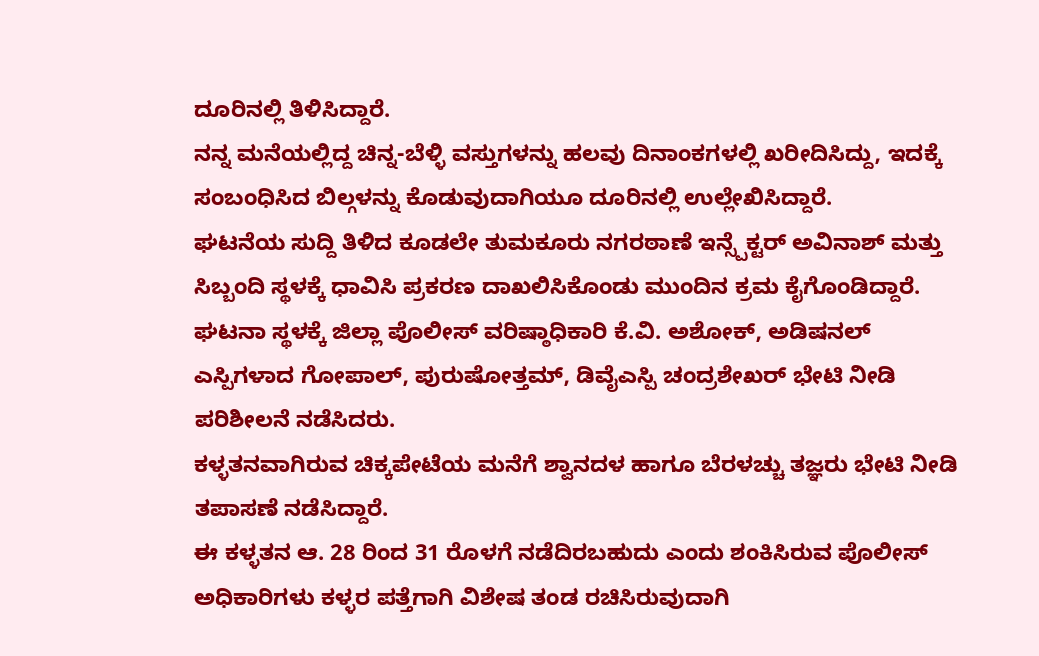ದೂರಿನಲ್ಲಿ ತಿಳಿಸಿದ್ದಾರೆ.
ನನ್ನ ಮನೆಯಲ್ಲಿದ್ದ ಚಿನ್ನ-ಬೆಳ್ಳಿ ವಸ್ತುಗಳನ್ನು ಹಲವು ದಿನಾಂಕಗಳಲ್ಲಿ ಖರೀದಿಸಿದ್ದು, ಇದಕ್ಕೆ ಸಂಬಂಧಿಸಿದ ಬಿಲ್ಗಳನ್ನು ಕೊಡುವುದಾಗಿಯೂ ದೂರಿನಲ್ಲಿ ಉಲ್ಲೇಖಿಸಿದ್ದಾರೆ.
ಘಟನೆಯ ಸುದ್ದಿ ತಿಳಿದ ಕೂಡಲೇ ತುಮಕೂರು ನಗರಠಾಣೆ ಇನ್ಸ್ಪೆಕ್ಟರ್ ಅವಿನಾಶ್ ಮತ್ತು ಸಿಬ್ಬಂದಿ ಸ್ಥಳಕ್ಕೆ ಧಾವಿಸಿ ಪ್ರಕರಣ ದಾಖಲಿಸಿಕೊಂಡು ಮುಂದಿನ ಕ್ರಮ ಕೈಗೊಂಡಿದ್ದಾರೆ.
ಘಟನಾ ಸ್ಥಳಕ್ಕೆ ಜಿಲ್ಲಾ ಪೊಲೀಸ್ ವರಿಷ್ಠಾಧಿಕಾರಿ ಕೆ.ವಿ. ಅಶೋಕ್, ಅಡಿಷನಲ್ ಎಸ್ಪಿಗಳಾದ ಗೋಪಾಲ್, ಪುರುಷೋತ್ತಮ್, ಡಿವೈಎಸ್ಪಿ ಚಂದ್ರಶೇಖರ್ ಭೇಟಿ ನೀಡಿ ಪರಿಶೀಲನೆ ನಡೆಸಿದರು.
ಕಳ್ಳತನವಾಗಿರುವ ಚಿಕ್ಕಪೇಟೆಯ ಮನೆಗೆ ಶ್ವಾನದಳ ಹಾಗೂ ಬೆರಳಚ್ಚು ತಜ್ಞರು ಭೇಟಿ ನೀಡಿ ತಪಾಸಣೆ ನಡೆಸಿದ್ದಾರೆ.
ಈ ಕಳ್ಳತನ ಆ. 28 ರಿಂದ 31 ರೊಳಗೆ ನಡೆದಿರಬಹುದು ಎಂದು ಶಂಕಿಸಿರುವ ಪೊಲೀಸ್ ಅಧಿಕಾರಿಗಳು ಕಳ್ಳರ ಪತ್ತೆಗಾಗಿ ವಿಶೇಷ ತಂಡ ರಚಿಸಿರುವುದಾಗಿ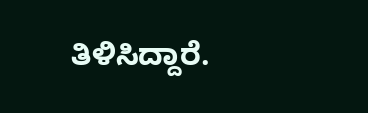ತಿಳಿಸಿದ್ದಾರೆ.